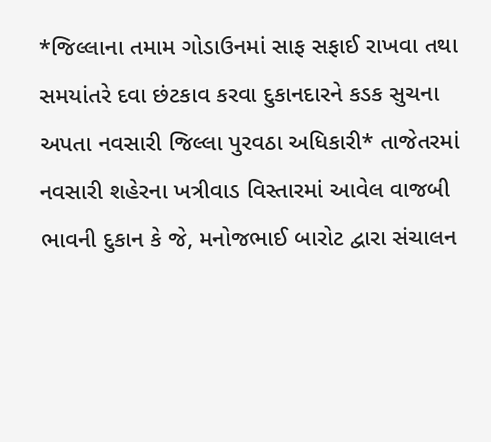*જિલ્લાના તમામ ગોડાઉનમાં સાફ સફાઈ રાખવા તથા સમયાંતરે દવા છંટકાવ કરવા દુકાનદારને કડક સુચના અપતા નવસારી જિલ્લા પુરવઠા અધિકારી* તાજેતરમાં નવસારી શહેરના ખત્રીવાડ વિસ્તારમાં આવેલ વાજબી ભાવની દુકાન કે જે, મનોજભાઈ બારોટ દ્વારા સંચાલન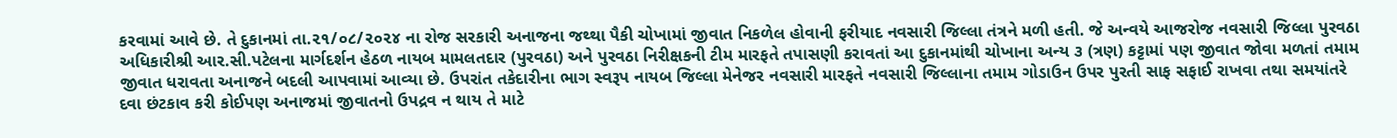કરવામાં આવે છે. તે દુકાનમાં તા.૨૧/૦૮/૨૦૨૪ ના રોજ સરકારી અનાજના જથ્થા પૈકી ચોખામાં જીવાત નિકળેલ હોવાની ફરીયાદ નવસારી જિલ્લા તંત્રને મળી હતી. જે અન્વયે આજરોજ નવસારી જિલ્લા પુરવઠા અધિકારીશ્રી આર.સી.પટેલના માર્ગદર્શન હેઠળ નાયબ મામલતદાર (પુરવઠા) અને પુરવઠા નિરીક્ષકની ટીમ મારફતે તપાસણી કરાવતાં આ દુકાનમાંથી ચોખાના અન્ય ૩ (ત્રણ) કટ્ટામાં પણ જીવાત જોવા મળતાં તમામ જીવાત ધરાવતા અનાજને બદલી આપવામાં આવ્યા છે. ઉપરાંત તકેદારીના ભાગ સ્વરૂપ નાયબ જિલ્લા મેનેજર નવસારી મારફતે નવસારી જિલ્લાના તમામ ગોડાઉન ઉપર પુરતી સાફ સફાઈ રાખવા તથા સમયાંતરે દવા છંટકાવ કરી કોઈપણ અનાજમાં જીવાતનો ઉપદ્રવ ન થાય તે માટે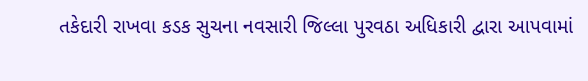તકેદારી રાખવા કડક સુચના નવસારી જિલ્લા પુરવઠા અધિકારી દ્વારા આપવામાં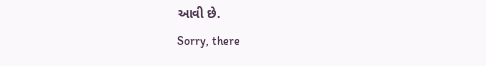આવી છે.
Sorry, there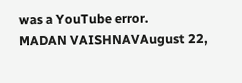was a YouTube error.
MADAN VAISHNAVAugust 22,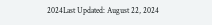2024Last Updated: August 22, 2024